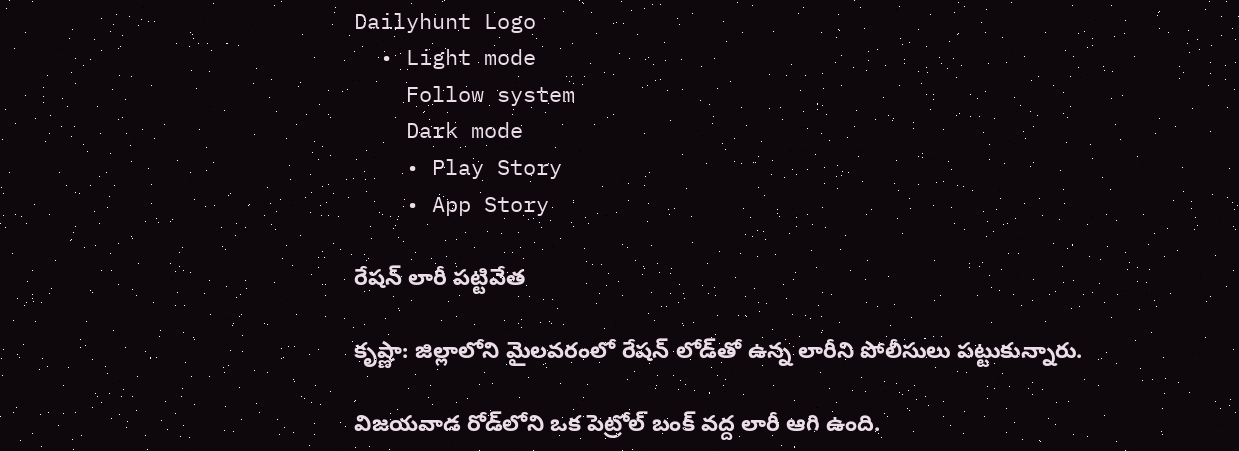Dailyhunt Logo
  • Light mode
    Follow system
    Dark mode
    • Play Story
    • App Story

రేషన్ లారీ పట్టివేత

కృష్ణా: జిల్లాలోని మైలవరంలో రేషన్ లోడ్‌తో ఉన్న లారీని పోలీసులు పట్టుకున్నారు.

విజయవాడ రోడ్‌లోని ఒక పెట్రోల్ బంక్ వద్ద లారీ ఆగి ఉంది.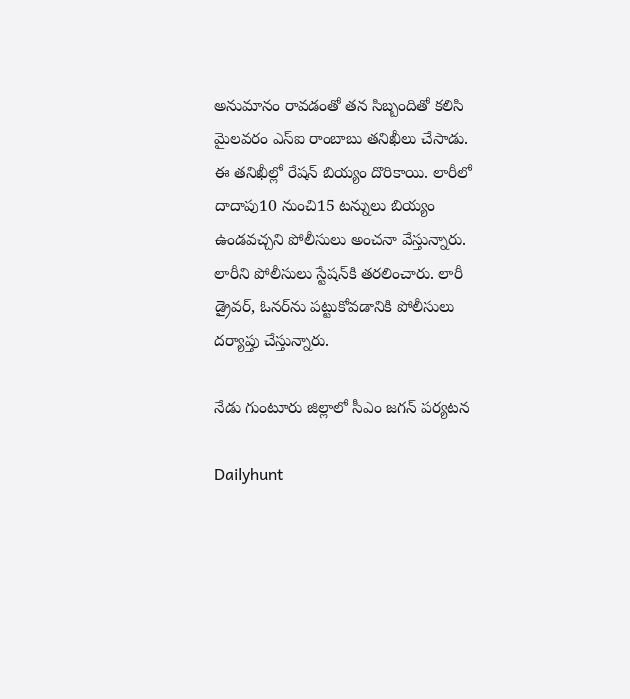అనుమానం రావడంతో తన సిబ్బందితో కలిసి మైలవరం ఎస్ఐ రాంబాబు తనిఖీలు చేసాడు. ఈ తనిఖీల్లో రేషన్ బియ్యం దొరికాయి. లారీలో దాదాపు10 నుంచి15 టన్నులు బియ్యం ఉండవచ్చని పోలీసులు అంచనా వేస్తున్నారు. లారీని పోలీసులు స్టేషన్‌కి తరలించారు. లారీ డ్రైవర్, ఓనర్‌ను పట్టుకోవడానికి పోలీసులు దర్యాప్తు చేస్తున్నారు.

నేడు గుంటూరు జిల్లాలో సీఎం జగన్ పర్యటన

Dailyhunt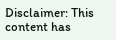Disclaimer: This content has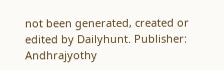not been generated, created or edited by Dailyhunt. Publisher: Andhrajyothy